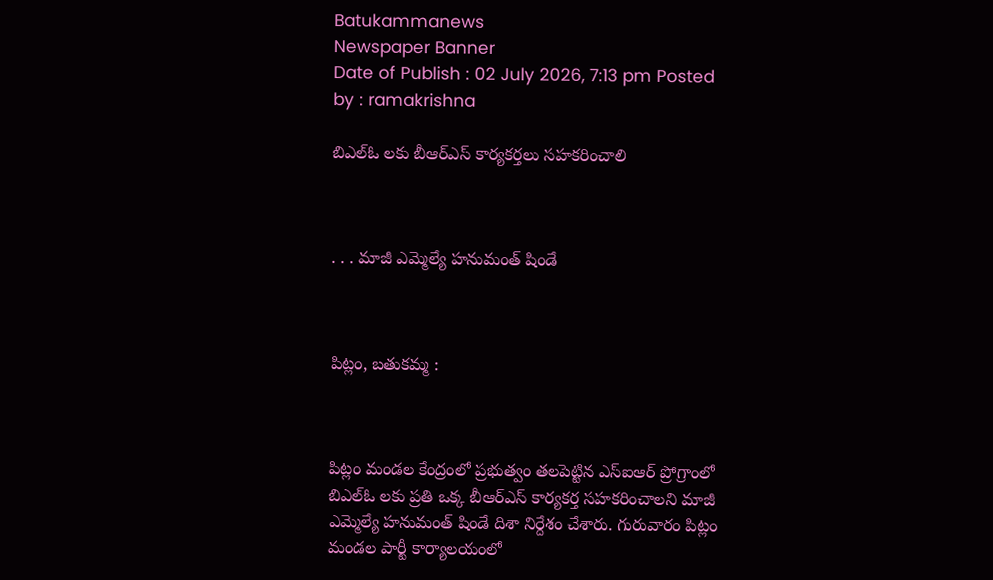Batukammanews
Newspaper Banner
Date of Publish : 02 July 2026, 7:13 pm Posted by : ramakrishna

బిఎల్ఓ లకు బీఆర్ఎస్ కార్యకర్తలు సహకరించాలి



. . . మాజీ ఎమ్మెల్యే హనుమంత్ షిండే



పిట్లం, బతుకమ్మ :



పిట్లం మండల కేంద్రంలో ప్రభుత్వం తలపెట్టిన ఎస్ఐఆర్ ప్రోగ్రాంలో బిఎల్ఓ లకు ప్రతి ఒక్క బీఆర్ఎస్ కార్యకర్త సహకరించాలని మాజీ ఎమ్మెల్యే హనుమంత్ షిండే దిశా నిర్దేశం చేశారు. గురువారం పిట్లం మండల పార్టీ కార్యాలయంలో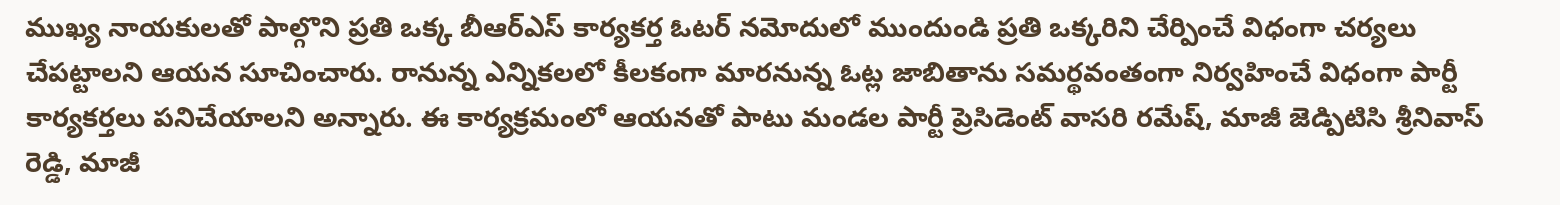ముఖ్య నాయకులతో పాల్గొని ప్రతి ఒక్క బీఆర్ఎస్ కార్యకర్త ఓటర్ నమోదులో ముందుండి ప్రతి ఒక్కరిని చేర్పించే విధంగా చర్యలు చేపట్టాలని ఆయన సూచించారు. రానున్న ఎన్నికలలో కీలకంగా మారనున్న ఓట్ల జాబితాను సమర్థవంతంగా నిర్వహించే విధంగా పార్టీ కార్యకర్తలు పనిచేయాలని అన్నారు. ఈ కార్యక్రమంలో ఆయనతో పాటు మండల పార్టీ ప్రెసిడెంట్ వాసరి రమేష్, మాజీ జెడ్పిటిసి శ్రీనివాస్ రెడ్డి, మాజీ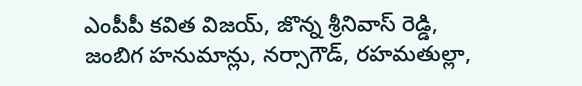ఎంపీపీ కవిత విజయ్, జొన్న శ్రీనివాస్ రెడ్డి, జంబిగ హనుమాన్లు, నర్సాగౌడ్, రహమతుల్లా,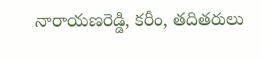నారాయణరెడ్డి, కరీం, తదితరులు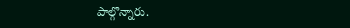పాల్గొన్నారు.